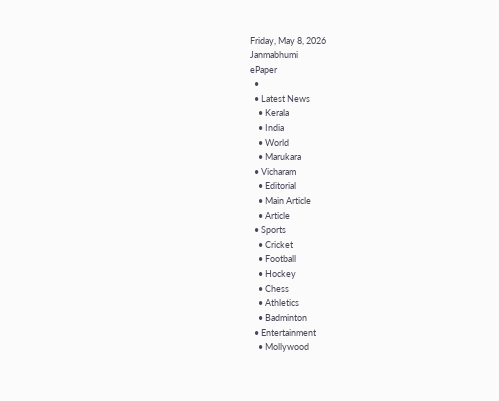Friday, May 8, 2026
Janmabhumi
ePaper
  •
  • Latest News
    • Kerala
    • India
    • World
    • Marukara
  • Vicharam
    • Editorial
    • Main Article
    • Article
  • Sports
    • Cricket
    • Football
    • Hockey
    • Chess
    • Athletics
    • Badminton
  • Entertainment
    • Mollywood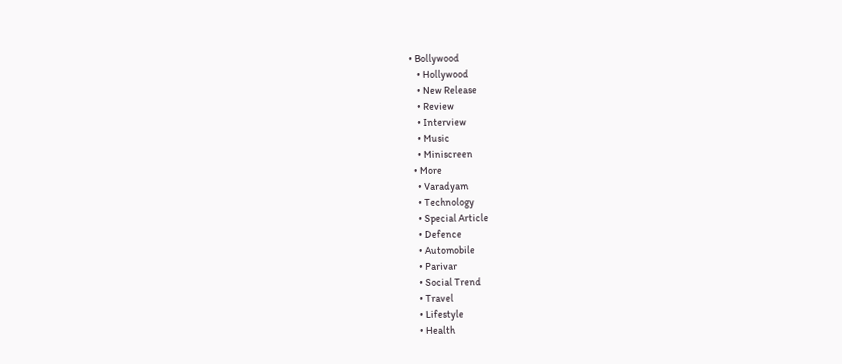• Bollywood
    • Hollywood
    • New Release
    • Review
    • Interview
    • Music
    • Miniscreen
  • More
    • Varadyam
    • Technology
    • Special Article
    • Defence
    • Automobile
    • Parivar
    • Social Trend
    • Travel
    • Lifestyle
    • Health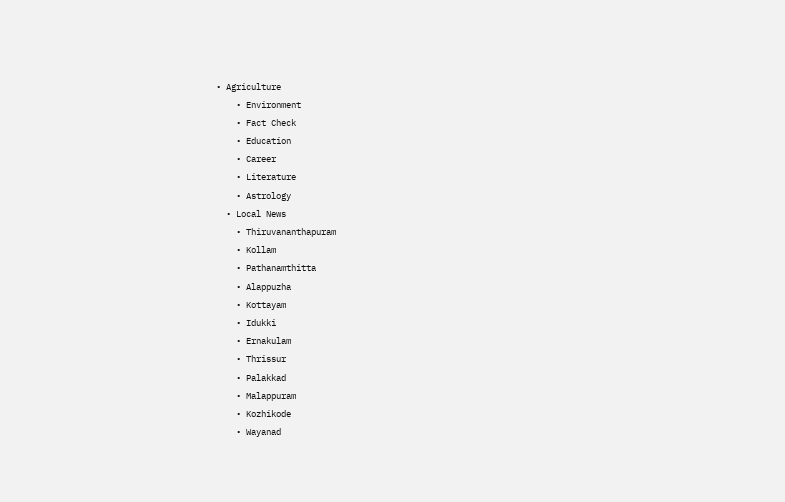• Agriculture
    • Environment
    • Fact Check
    • Education
    • Career
    • Literature
    • Astrology
  • Local News
    • Thiruvananthapuram
    • Kollam
    • Pathanamthitta
    • Alappuzha
    • Kottayam
    • Idukki
    • Ernakulam
    • Thrissur
    • Palakkad
    • Malappuram
    • Kozhikode
    • Wayanad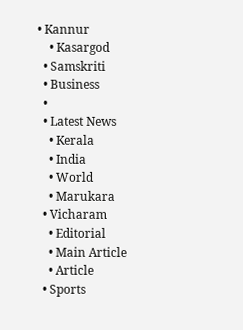• Kannur
    • Kasargod
  • Samskriti
  • Business
  •
  • Latest News
    • Kerala
    • India
    • World
    • Marukara
  • Vicharam
    • Editorial
    • Main Article
    • Article
  • Sports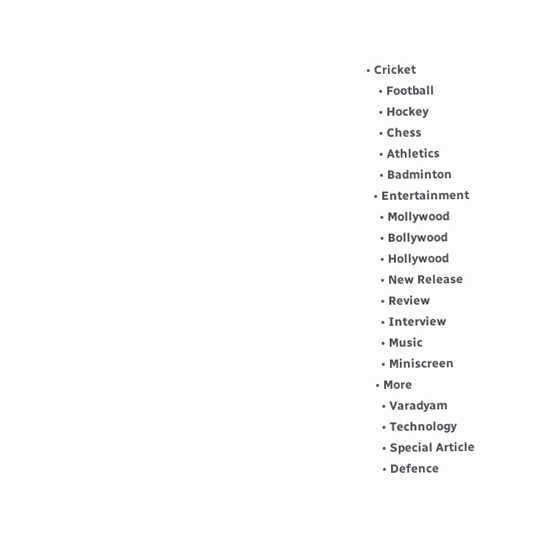• Cricket
    • Football
    • Hockey
    • Chess
    • Athletics
    • Badminton
  • Entertainment
    • Mollywood
    • Bollywood
    • Hollywood
    • New Release
    • Review
    • Interview
    • Music
    • Miniscreen
  • More
    • Varadyam
    • Technology
    • Special Article
    • Defence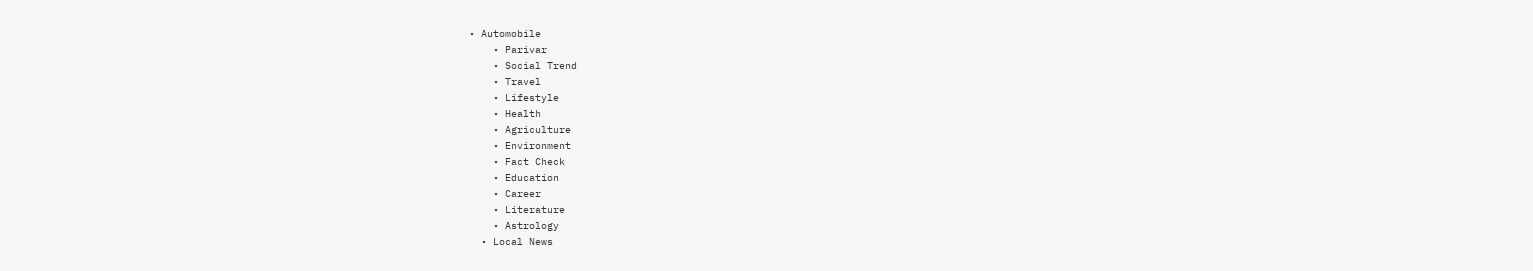• Automobile
    • Parivar
    • Social Trend
    • Travel
    • Lifestyle
    • Health
    • Agriculture
    • Environment
    • Fact Check
    • Education
    • Career
    • Literature
    • Astrology
  • Local News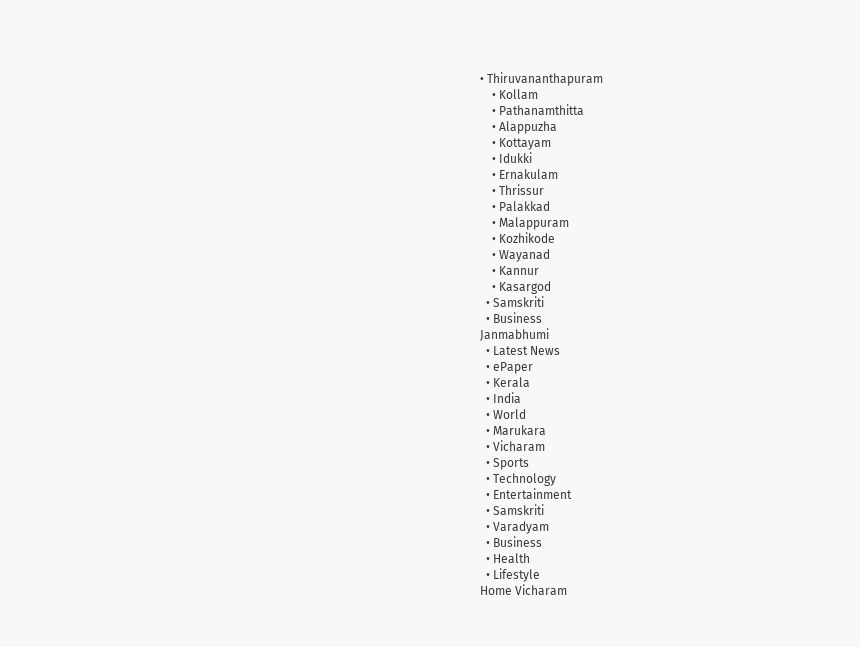• Thiruvananthapuram
    • Kollam
    • Pathanamthitta
    • Alappuzha
    • Kottayam
    • Idukki
    • Ernakulam
    • Thrissur
    • Palakkad
    • Malappuram
    • Kozhikode
    • Wayanad
    • Kannur
    • Kasargod
  • Samskriti
  • Business
Janmabhumi
  • Latest News
  • ePaper
  • Kerala
  • India
  • World
  • Marukara
  • Vicharam
  • Sports
  • Technology
  • Entertainment
  • Samskriti
  • Varadyam
  • Business
  • Health
  • Lifestyle
Home Vicharam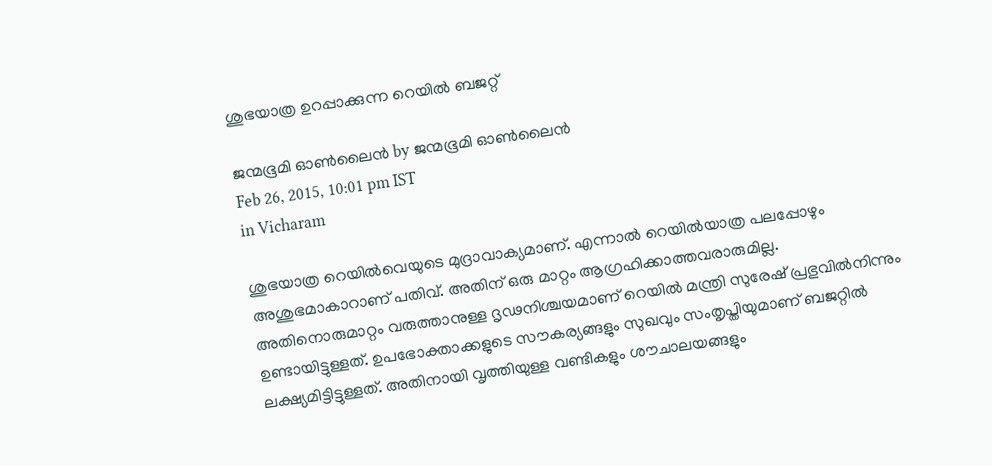ശുഭയാത്ര ഉറപ്പാക്കുന്ന റെയില്‍ ബജറ്റ്

ജന്മഭൂമി ഓണ്‍ലൈന്‍ by ജന്മഭൂമി ഓണ്‍ലൈന്‍
Feb 26, 2015, 10:01 pm IST
in Vicharam

ശുഭയാത്ര റെയില്‍വെയുടെ മുദ്രാവാക്യമാണ്. എന്നാല്‍ റെയില്‍യാത്ര പലപ്പോഴും അശുഭമാകാറാണ് പതിവ്. അതിന് ഒരു മാറ്റം ആഗ്രഹിക്കാത്തവരാരുമില്ല. അതിനൊരുമാറ്റം വരുത്താനുള്ള ദൃഢനിശ്ചയമാണ് റെയില്‍ മന്ത്രി സുരേഷ് പ്രഭുവില്‍നിന്നും ഉണ്ടായിട്ടുള്ളത്. ഉപഭോക്താക്കളുടെ സൗകര്യങ്ങളും സുഖവും സംതൃപ്തിയുമാണ് ബജറ്റില്‍ ലക്ഷ്യമിട്ടിട്ടുള്ളത്. അതിനായി വൃത്തിയുള്ള വണ്ടികളും ശൗചാലയങ്ങളും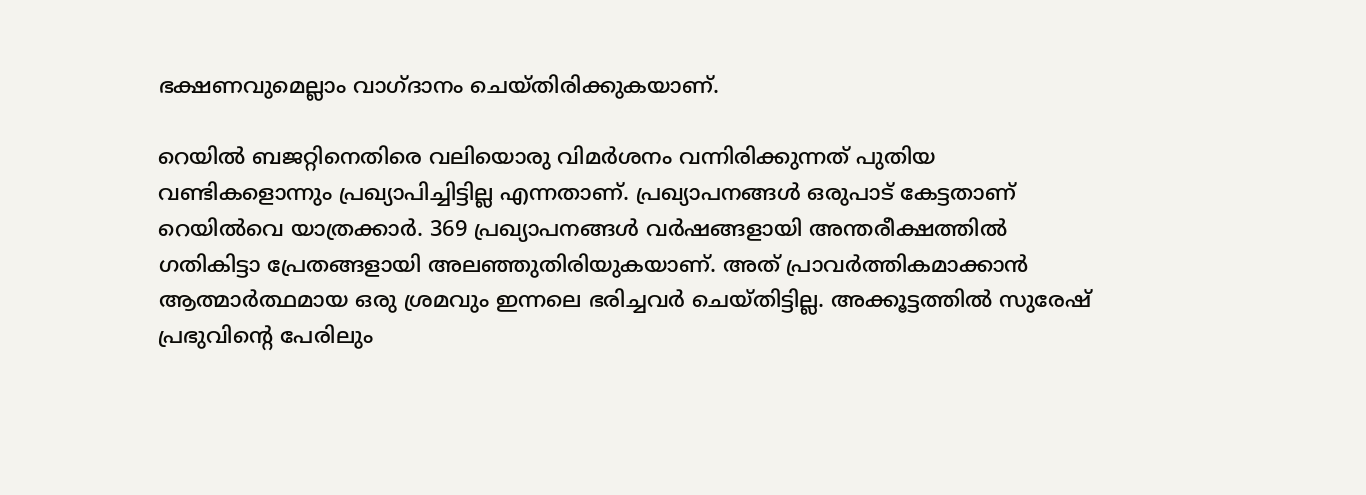ഭക്ഷണവുമെല്ലാം വാഗ്ദാനം ചെയ്തിരിക്കുകയാണ്.

റെയില്‍ ബജറ്റിനെതിരെ വലിയൊരു വിമര്‍ശനം വന്നിരിക്കുന്നത് പുതിയ വണ്ടികളൊന്നും പ്രഖ്യാപിച്ചിട്ടില്ല എന്നതാണ്. പ്രഖ്യാപനങ്ങള്‍ ഒരുപാട് കേട്ടതാണ് റെയില്‍വെ യാത്രക്കാര്‍. 369 പ്രഖ്യാപനങ്ങള്‍ വര്‍ഷങ്ങളായി അന്തരീക്ഷത്തില്‍ ഗതികിട്ടാ പ്രേതങ്ങളായി അലഞ്ഞുതിരിയുകയാണ്. അത് പ്രാവര്‍ത്തികമാക്കാന്‍ ആത്മാര്‍ത്ഥമായ ഒരു ശ്രമവും ഇന്നലെ ഭരിച്ചവര്‍ ചെയ്തിട്ടില്ല. അക്കൂട്ടത്തില്‍ സുരേഷ് പ്രഭുവിന്റെ പേരിലും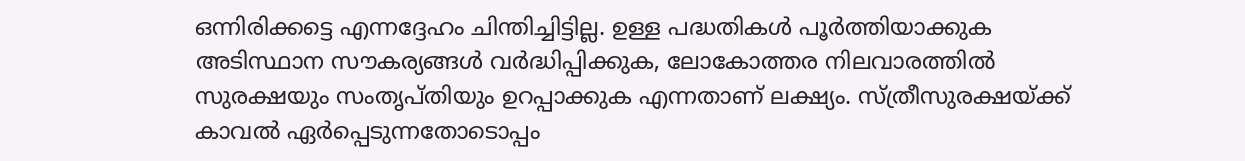ഒന്നിരിക്കട്ടെ എന്നദ്ദേഹം ചിന്തിച്ചിട്ടില്ല. ഉള്ള പദ്ധതികള്‍ പൂര്‍ത്തിയാക്കുക അടിസ്ഥാന സൗകര്യങ്ങള്‍ വര്‍ദ്ധിപ്പിക്കുക, ലോകോത്തര നിലവാരത്തില്‍ സുരക്ഷയും സംതൃപ്തിയും ഉറപ്പാക്കുക എന്നതാണ് ലക്ഷ്യം. സ്ത്രീസുരക്ഷയ്‌ക്ക് കാവല്‍ ഏര്‍പ്പെടുന്നതോടൊപ്പം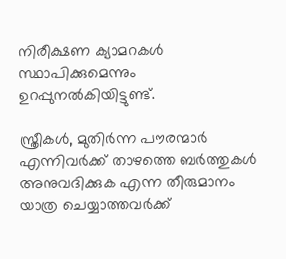നിരീക്ഷണ ക്യാമറകള്‍ സ്ഥാപിക്കുമെന്നും ഉറപ്പുനല്‍കിയിട്ടുണ്ട്.

സ്ത്രീകള്‍, മുതിര്‍ന്ന പൗരന്മാര്‍ എന്നിവര്‍ക്ക് താഴത്തെ ബര്‍ത്തുകള്‍ അനുവദിക്കുക എന്ന തീരുമാനം യാത്ര ചെയ്യാത്തവര്‍ക്ക്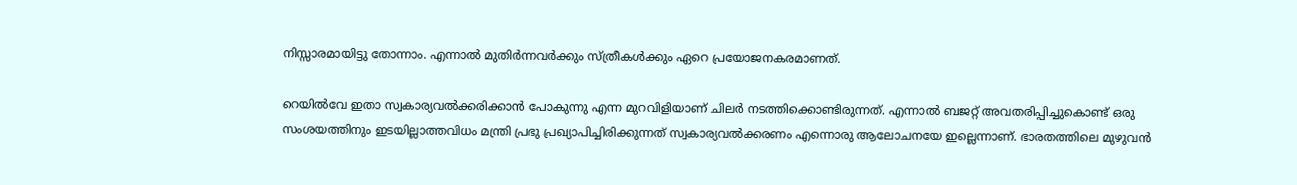നിസ്സാരമായിട്ടു തോന്നാം. എന്നാല്‍ മുതിര്‍ന്നവര്‍ക്കും സ്ത്രീകള്‍ക്കും ഏറെ പ്രയോജനകരമാണത്.

റെയില്‍വേ ഇതാ സ്വകാര്യവല്‍ക്കരിക്കാന്‍ പോകുന്നു എന്ന മുറവിളിയാണ് ചിലര്‍ നടത്തിക്കൊണ്ടിരുന്നത്. എന്നാല്‍ ബജറ്റ് അവതരിപ്പിച്ചുകൊണ്ട് ഒരു സംശയത്തിനും ഇടയില്ലാത്തവിധം മന്ത്രി പ്രഭു പ്രഖ്യാപിച്ചിരിക്കുന്നത് സ്വകാര്യവല്‍ക്കരണം എന്നൊരു ആലോചനയേ ഇല്ലെന്നാണ്. ഭാരതത്തിലെ മുഴുവന്‍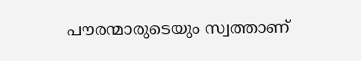പൗരന്മാരുടെയും സ്വത്താണ്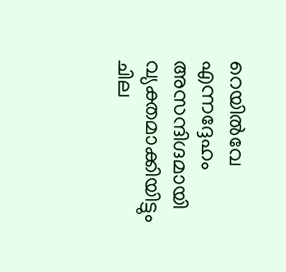റെയില്‍വേ എന്നദ്ദേഹം അസന്ദിഗ്ദമായി വ്യക്തമാക്കിയിട്ടും ചില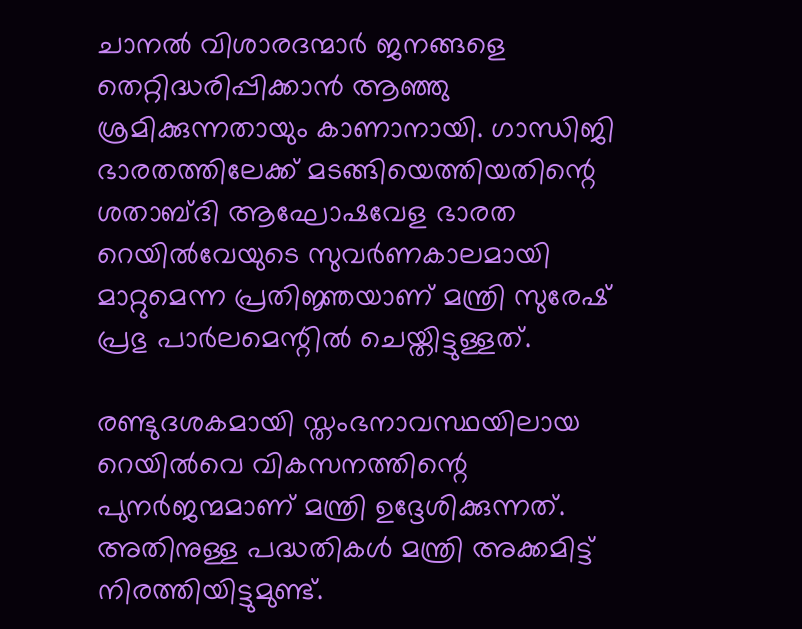ചാനല്‍ വിശാരദന്മാര്‍ ജനങ്ങളെ തെറ്റിദ്ധരിപ്പിക്കാന്‍ ആഞ്ഞു ശ്രമിക്കുന്നതായും കാണാനായി. ഗാന്ധിജി ഭാരതത്തിലേക്ക് മടങ്ങിയെത്തിയതിന്റെ ശതാബ്ദി ആഘോഷവേള ഭാരത റെയില്‍വേയുടെ സുവര്‍ണകാലമായി മാറ്റുമെന്ന പ്രതിജ്ഞയാണ് മന്ത്രി സുരേഷ് പ്രഭു പാര്‍ലമെന്റില്‍ ചെയ്തിട്ടുള്ളത്.

രണ്ടുദശകമായി സ്തംഭനാവസ്ഥയിലായ റെയില്‍വെ വികസനത്തിന്റെ പുനര്‍ജന്മമാണ് മന്ത്രി ഉദ്ദേശിക്കുന്നത്. അതിനുള്ള പദ്ധതികള്‍ മന്ത്രി അക്കമിട്ട് നിരത്തിയിട്ടുമുണ്ട്.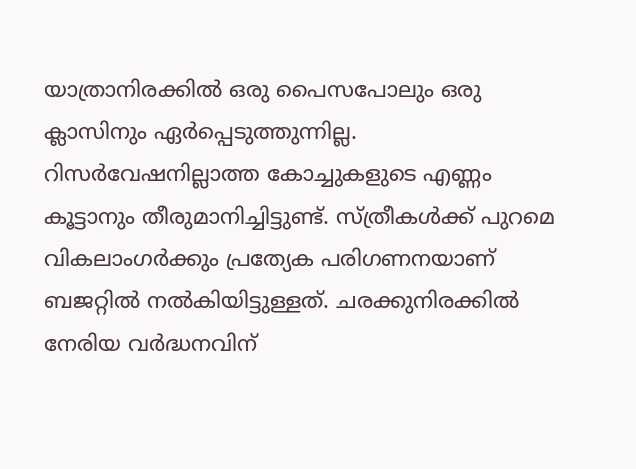യാത്രാനിരക്കില്‍ ഒരു പൈസപോലും ഒരു ക്ലാസിനും ഏര്‍പ്പെടുത്തുന്നില്ല. റിസര്‍വേഷനില്ലാത്ത കോച്ചുകളുടെ എണ്ണം കൂട്ടാനും തീരുമാനിച്ചിട്ടുണ്ട്. സ്ത്രീകള്‍ക്ക് പുറമെ വികലാംഗര്‍ക്കും പ്രത്യേക പരിഗണനയാണ് ബജറ്റില്‍ നല്‍കിയിട്ടുള്ളത്. ചരക്കുനിരക്കില്‍ നേരിയ വര്‍ദ്ധനവിന്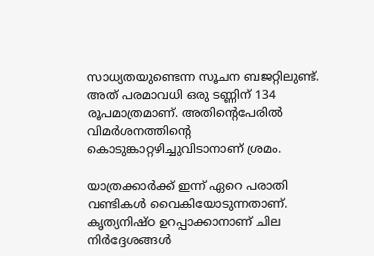സാധ്യതയുണ്ടെന്ന സൂചന ബജറ്റിലുണ്ട്. അത് പരമാവധി ഒരു ടണ്ണിന് 134 രൂപമാത്രമാണ്. അതിന്റെപേരില്‍ വിമര്‍ശനത്തിന്റെ കൊടുങ്കാറ്റഴിച്ചുവിടാനാണ് ശ്രമം.

യാത്രക്കാര്‍ക്ക് ഇന്ന് ഏറെ പരാതി വണ്ടികള്‍ വൈകിയോടുന്നതാണ്. കൃത്യനിഷ്ഠ ഉറപ്പാക്കാനാണ് ചില നിര്‍ദ്ദേശങ്ങള്‍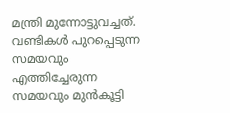മന്ത്രി മുന്നോട്ടുവച്ചത്. വണ്ടികള്‍ പുറപ്പെടുന്ന സമയവും എത്തിച്ചേരുന്ന സമയവും മുന്‍കൂട്ടി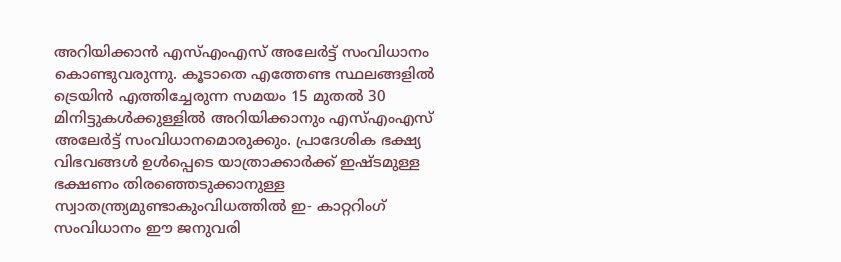അറിയിക്കാന്‍ എസ്എംഎസ് അലേര്‍ട്ട് സംവിധാനം കൊണ്ടുവരുന്നു. കൂടാതെ എത്തേണ്ട സ്ഥലങ്ങളില്‍ ട്രെയിന്‍ എത്തിച്ചേരുന്ന സമയം 15 മുതല്‍ 30 മിനിട്ടുകള്‍ക്കുള്ളില്‍ അറിയിക്കാനും എസ്എംഎസ് അലേര്‍ട്ട് സംവിധാനമൊരുക്കും. പ്രാദേശിക ഭക്ഷ്യ വിഭവങ്ങള്‍ ഉള്‍പ്പെടെ യാത്രാക്കാര്‍ക്ക് ഇഷ്ടമുള്ള ഭക്ഷണം തിരഞ്ഞെടുക്കാനുള്ള സ്വാതന്ത്ര്യമുണ്ടാകുംവിധത്തില്‍ ഇ- കാറ്ററിംഗ് സംവിധാനം ഈ ജനുവരി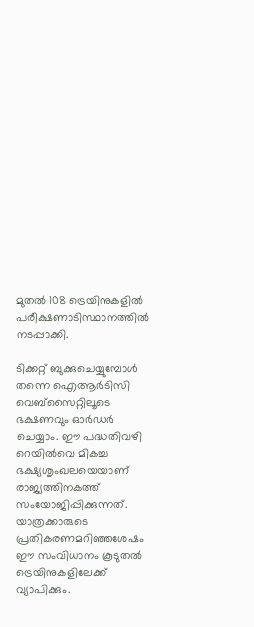മുതല്‍ 108 ട്രെയിനുകളില്‍ പരീക്ഷണാടിസ്ഥാനത്തില്‍ നടപ്പാക്കി.

ടിക്കറ്റ് ബുക്കുചെയ്യുമ്പോള്‍ തന്നെ ഐആര്‍ടിസി വെബ്‌സൈറ്റിലൂടെ ഭക്ഷണവും ഓര്‍ഡര്‍ ചെയ്യാം. ഈ പദ്ധതിവഴി റെയില്‍വെ മികച്ച ഭക്ഷ്യശൃംഖലയെയാണ് രാജ്യത്തിനകത്ത് സംയോജിപ്പിക്കുന്നത്. യാത്രക്കാരുടെ പ്രതികരണമറിഞ്ഞശേഷം ഈ സംവിധാനം കൂടുതല്‍ ട്രെയിനുകളിലേക്ക് വ്യാപിക്കും.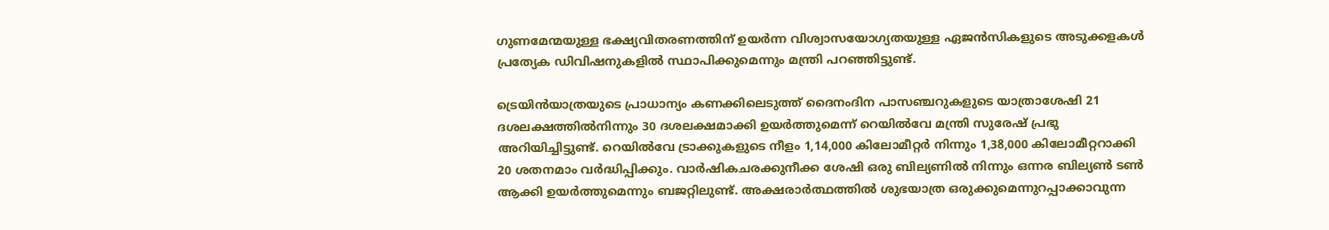ഗുണമേന്മയുള്ള ഭക്ഷ്യവിതരണത്തിന് ഉയര്‍ന്ന വിശ്വാസയോഗ്യതയുള്ള ഏജന്‍സികളുടെ അടുക്കളകള്‍ പ്രത്യേക ഡിവിഷനുകളില്‍ സ്ഥാപിക്കുമെന്നും മന്ത്രി പറഞ്ഞിട്ടുണ്ട്.

ട്രെയിന്‍യാത്രയുടെ പ്രാധാന്യം കണക്കിലെടുത്ത് ദൈനംദിന പാസഞ്ചറുകളുടെ യാത്രാശേഷി 21 ദശലക്ഷത്തില്‍നിന്നും 30 ദശലക്ഷമാക്കി ഉയര്‍ത്തുമെന്ന് റെയില്‍വേ മന്ത്രി സുരേഷ് പ്രഭു അറിയിച്ചിട്ടുണ്ട്. റെയില്‍വേ ട്രാക്കുകളുടെ നീളം 1,14,000 കിലോമീറ്റര്‍ നിന്നും 1,38,000 കിലോമീറ്ററാക്കി 20 ശതനമാം വര്‍ദ്ധിപ്പിക്കും. വാര്‍ഷികചരക്കുനീക്ക ശേഷി ഒരു ബില്യണില്‍ നിന്നും ഒന്നര ബില്യണ്‍ ടണ്‍ ആക്കി ഉയര്‍ത്തുമെന്നും ബജറ്റിലുണ്ട്. അക്ഷരാര്‍ത്ഥത്തില്‍ ശുഭയാത്ര ഒരുക്കുമെന്നുറപ്പാക്കാവുന്ന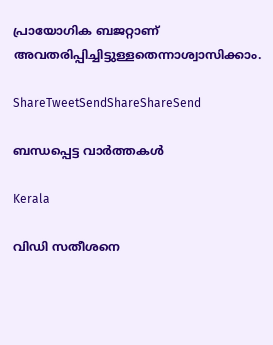പ്രായോഗിക ബജറ്റാണ് അവതരിപ്പിച്ചിട്ടുള്ളതെന്നാശ്വാസിക്കാം.

ShareTweetSendShareShareSend

ബന്ധപ്പെട്ട വാര്‍ത്തകള്‍

Kerala

വിഡി സതീശനെ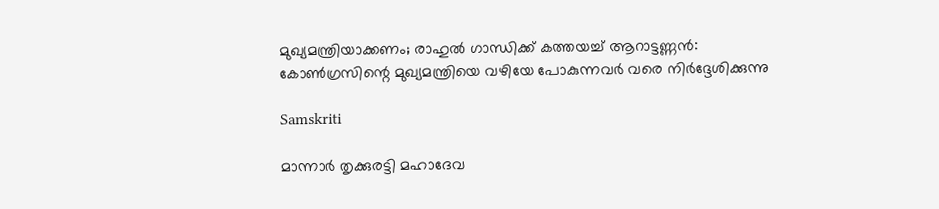മുഖ്യമന്ത്രിയാക്കണം; രാഹുല്‍ ഗാന്ധിക്ക് കത്തയച്ച് ആറാട്ടണ്ണന്‍: കോൺഗ്രസിന്റെ മുഖ്യമന്ത്രിയെ വഴിയേ പോകുന്നവർ വരെ നിർദ്ദേശിക്കുന്നു

Samskriti

മാന്നാര്‍ തൃക്കുരട്ടി മഹാദേവ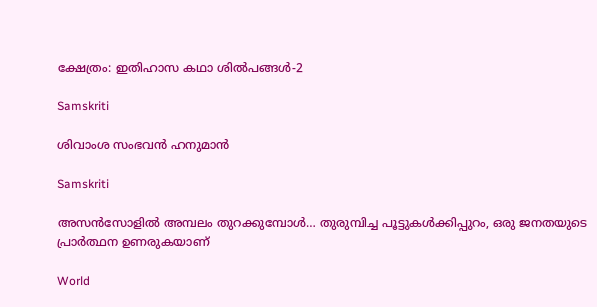ക്ഷേത്രം: ഇതിഹാസ കഥാ ശില്‍പങ്ങള്‍-2

Samskriti

ശിവാംശ സംഭവന്‍ ഹനുമാന്‍

Samskriti

അസന്‍സോളില്‍ അമ്പലം തുറക്കുമ്പോള്‍… തുരുമ്പിച്ച പൂട്ടുകള്‍ക്കിപ്പുറം, ഒരു ജനതയുടെ പ്രാര്‍ത്ഥന ഉണരുകയാണ്

World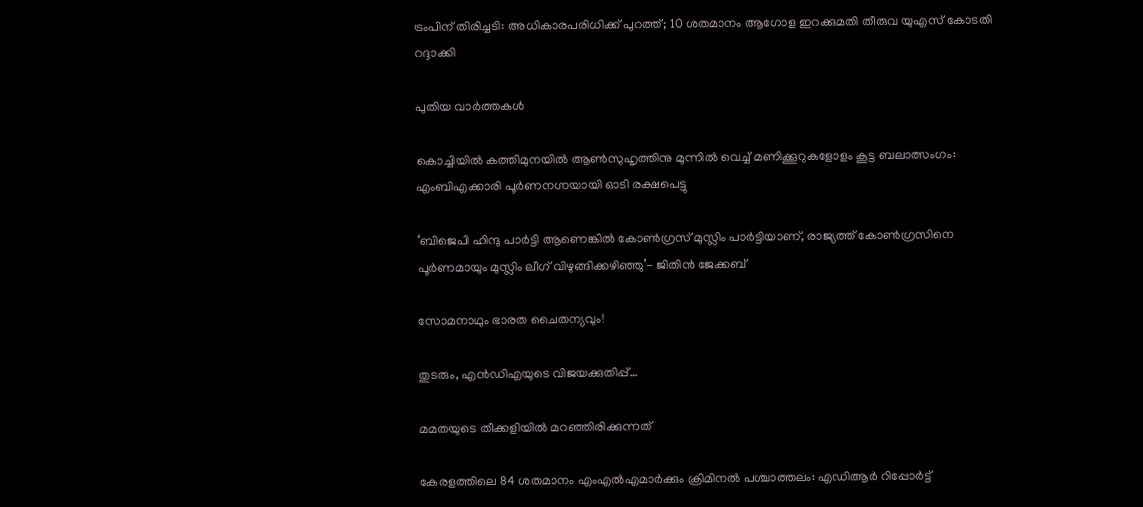ട്രംപിന് തിരിച്ചടി: അധികാരപരിധിക്ക് പുറത്ത്; 10 ശതമാനം ആഗോള ഇറക്കുമതി തീരുവ യുഎസ് കോടതി റദ്ദാക്കി

പുതിയ വാര്‍ത്തകള്‍

കൊച്ചിയിൽ കത്തിമുനയിൽ ആൺസുഹൃത്തിനു മുന്നിൽ വെച്ച് മണിക്കൂറുകളോളം കൂട്ട ബലാത്സംഗം: എംബിഎക്കാരി പൂർണനഗ്നയായി ഓടി രക്ഷപെട്ടു

‘ബിജെപി ഹിന്ദു പാർട്ടി ആണെങ്കിൽ കോൺഗ്രസ്‌ മുസ്ലിം പാർട്ടിയാണ്, രാജ്യത്ത് കോൺഗ്രസിനെ പൂർണമായും മുസ്ലിം ലീഗ് വിഴുങ്ങിക്കഴിഞ്ഞു’- ജിതിൻ ജേക്കബ്

സോമനാഥും ഭാരത ചൈതന്യവും!

തുടരും, എന്‍ഡിഎയുടെ വിജയക്കുതിപ്പ്…

മമതയുടെ തീക്കളിയില്‍ മറഞ്ഞിരിക്കുന്നത്

കേരളത്തിലെ 84 ശതമാനം എംഎൽഎമാർക്കും ക്രിമിനൽ പശ്ചാത്തലം: എഡിആർ റിപ്പോർട്ട്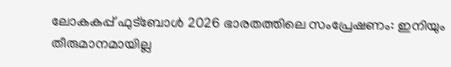ലോകകപ്പ് ഫുട്‌ബോള്‍ 2026 ഭാരതത്തിലെ സംപ്രേഷണം: ഇനിയും തീരുമാനമായില്ല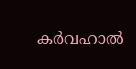കര്‍വഹാല്‍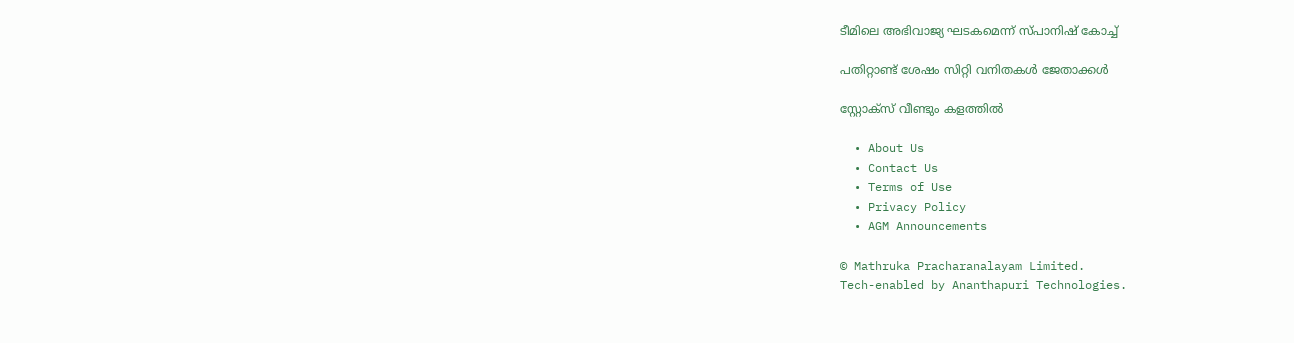ടീമിലെ അഭിവാജ്യ ഘടകമെന്ന് സ്പാനിഷ് കോച്ച്

പതിറ്റാണ്ട് ശേഷം സിറ്റി വനിതകള്‍ ജേതാക്കള്‍

സ്റ്റോക്‌സ് വീണ്ടും കളത്തില്‍

  • About Us
  • Contact Us
  • Terms of Use
  • Privacy Policy
  • AGM Announcements

© Mathruka Pracharanalayam Limited.
Tech-enabled by Ananthapuri Technologies.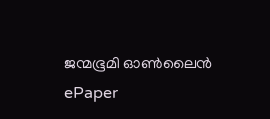ജന്മഭൂമി ഓണ്‍ലൈന്‍
ePaper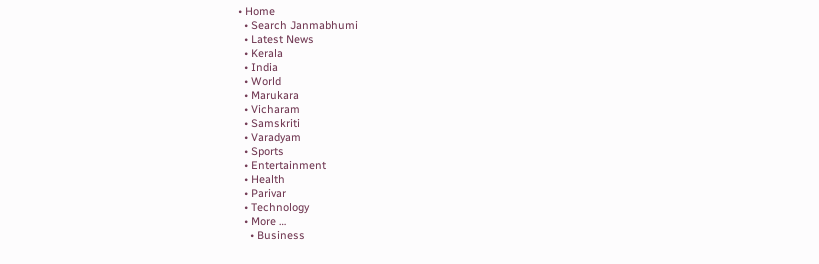• Home
  • Search Janmabhumi
  • Latest News
  • Kerala
  • India
  • World
  • Marukara
  • Vicharam
  • Samskriti
  • Varadyam
  • Sports
  • Entertainment
  • Health
  • Parivar
  • Technology
  • More …
    • Business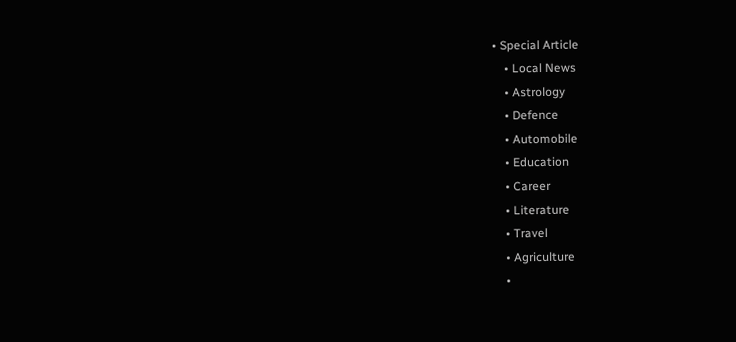• Special Article
    • Local News
    • Astrology
    • Defence
    • Automobile
    • Education
    • Career
    • Literature
    • Travel
    • Agriculture
    •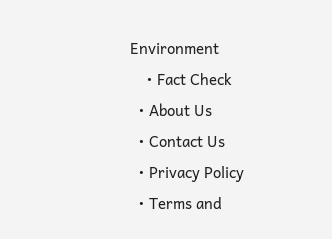Environment
    • Fact Check
  • About Us
  • Contact Us
  • Privacy Policy
  • Terms and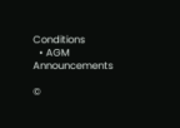Conditions
  • AGM Announcements

©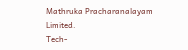Mathruka Pracharanalayam Limited.
Tech-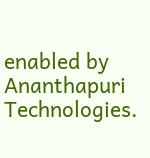enabled by Ananthapuri Technologies.